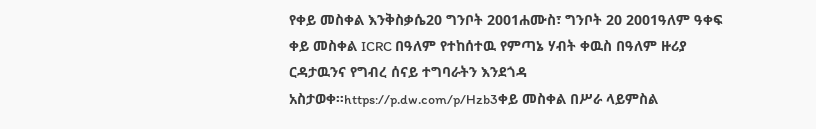የቀይ መስቀል እንቅስቃሴ20 ግንቦት 2001ሐሙስ፣ ግንቦት 20 2001ዓለም ዓቀፍ ቀይ መስቀል ICRC በዓለም የተከሰተዉ የምጣኔ ሃብት ቀዉስ በዓለም ዙሪያ ርዳታዉንና የግብረ ሰናይ ተግባራትን እንደጎዳ አስታወቀ።https://p.dw.com/p/Hzb3ቀይ መስቀል በሥራ ላይምስል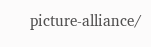picture-alliance/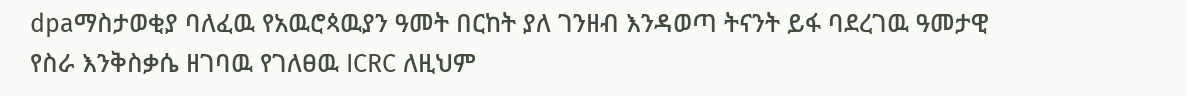dpaማስታወቂያ ባለፈዉ የአዉሮጳዉያን ዓመት በርከት ያለ ገንዘብ እንዳወጣ ትናንት ይፋ ባደረገዉ ዓመታዊ የስራ እንቅስቃሴ ዘገባዉ የገለፀዉ ICRC ለዚህም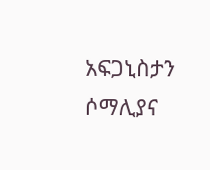አፍጋኒስታን ሶማሊያና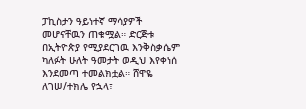ፓኪስታን ዓይነተኛ ማሳያዎች መሆናቸዉን ጠቁሟል። ድርጅቱ በኢትዮጵያ የሚያደርገዉ እንቅስቃሴም ካለፉት ሁለት ዓመታት ወዲህ እየቀነሰ እንደመጣ ተመልክቷል። ሸዋዬ ለገሠ/ተክሌ የኋላ፣